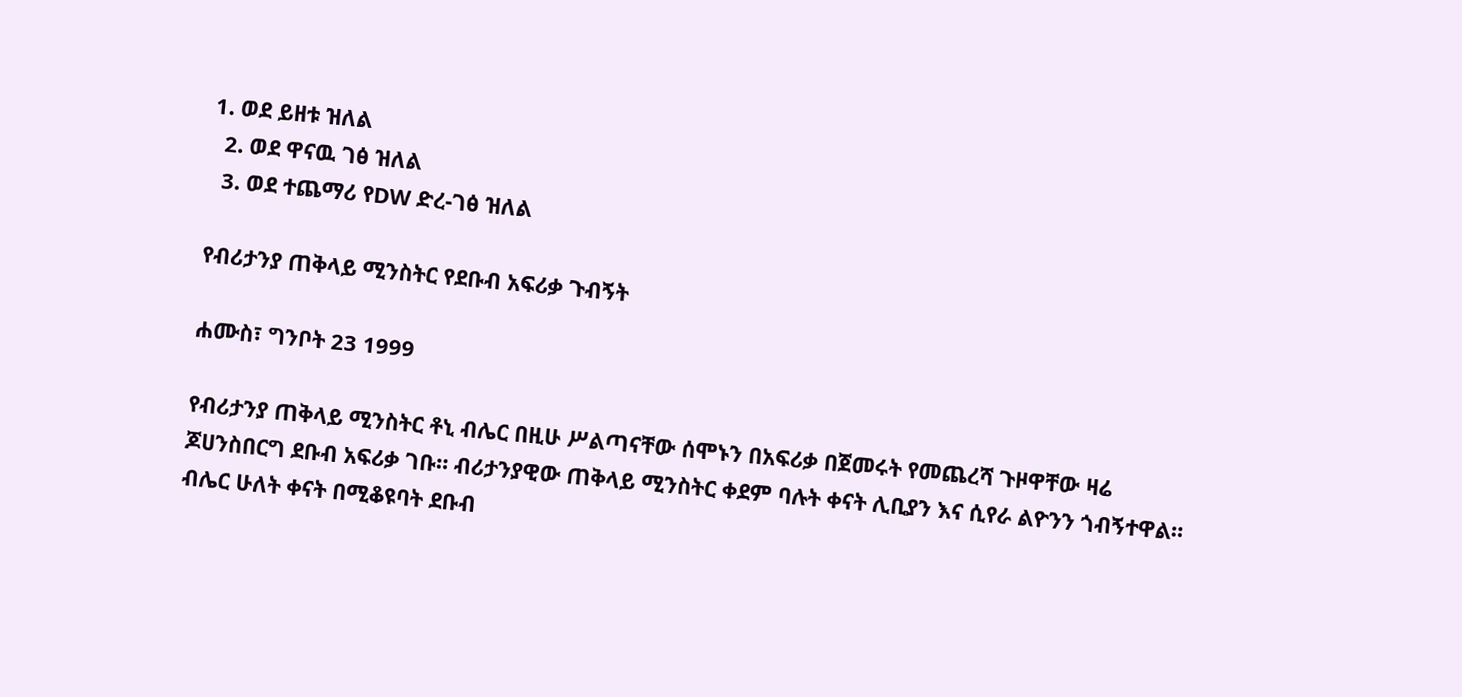1. ወደ ይዘቱ ዝለል
  2. ወደ ዋናዉ ገፅ ዝለል
  3. ወደ ተጨማሪ የDW ድረ-ገፅ ዝለል

የብሪታንያ ጠቅላይ ሚንስትር የደቡብ አፍሪቃ ጉብኝት

ሐሙስ፣ ግንቦት 23 1999

የብሪታንያ ጠቅላይ ሚንስትር ቶኒ ብሌር በዚሁ ሥልጣናቸው ሰሞኑን በአፍሪቃ በጀመሩት የመጨረሻ ጉዞዋቸው ዛሬ ጆሀንስበርግ ደቡብ አፍሪቃ ገቡ። ብሪታንያዊው ጠቅላይ ሚንስትር ቀደም ባሉት ቀናት ሊቢያን እና ሲየራ ልዮንን ጎብኝተዋል። ብሌር ሁለት ቀናት በሚቆዩባት ደቡብ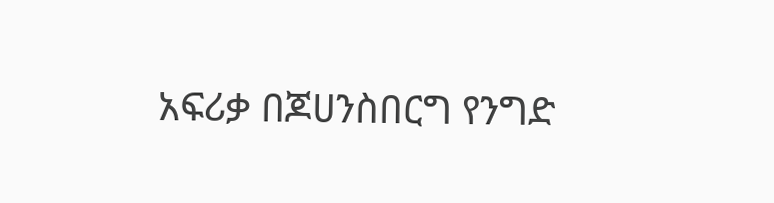አፍሪቃ በጆሀንስበርግ የንግድ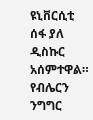ዩኒቨርሲቲ ሰፋ ያለ ዲስኩር አሰምተዋል። የብሌርን ንግግር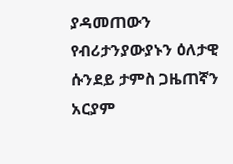ያዳመጠውን የብሪታንያውያኑን ዕለታዊ ሱንደይ ታምስ ጋዜጠኛን አርያም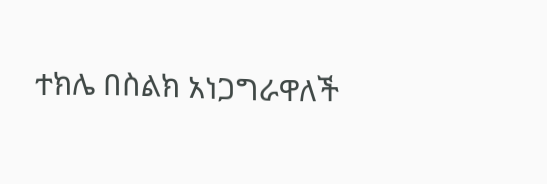ተክሌ በስልክ አነጋግራዋለች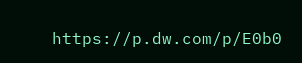https://p.dw.com/p/E0b0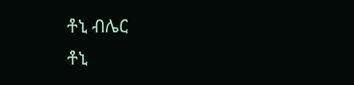ቶኒ ብሌር
ቶኒ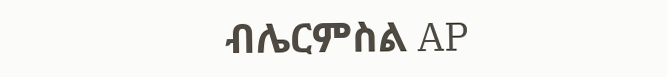ብሌርምስል AP